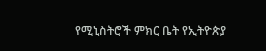የሚኒስትሮች ምክር ቤት የኢትዮጵያ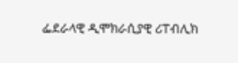ፌደራላዊ ዲሞክራሲያዊ ሪፐብሊክ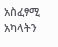አስፈፃሚ አካላትን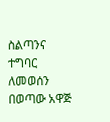ስልጣንና ተግባር ለመወሰን በወጣው አዋጅ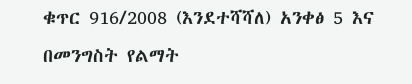ቁጥር 916/2008 (እንደተሻሻለ) አንቀፅ 5 እና በመንግስት የልማት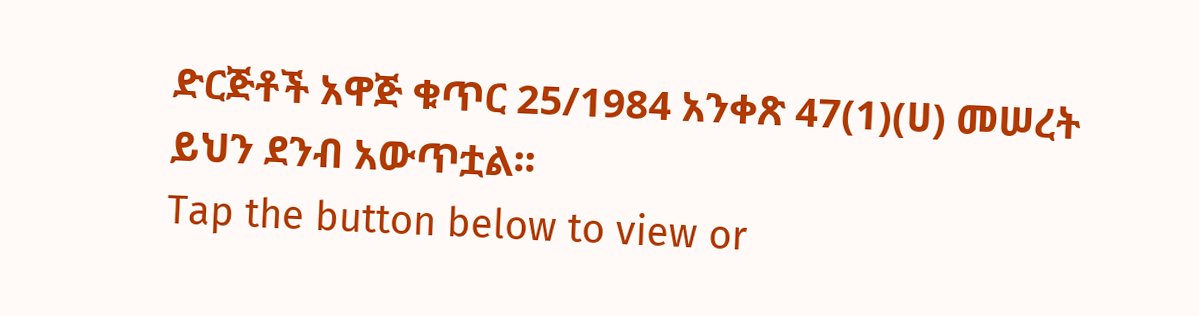ድርጅቶች አዋጅ ቁጥር 25/1984 አንቀጽ 47(1)(ሀ) መሠረት ይህን ደንብ አውጥቷል፡፡
Tap the button below to view or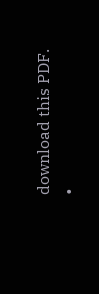download this PDF.
•